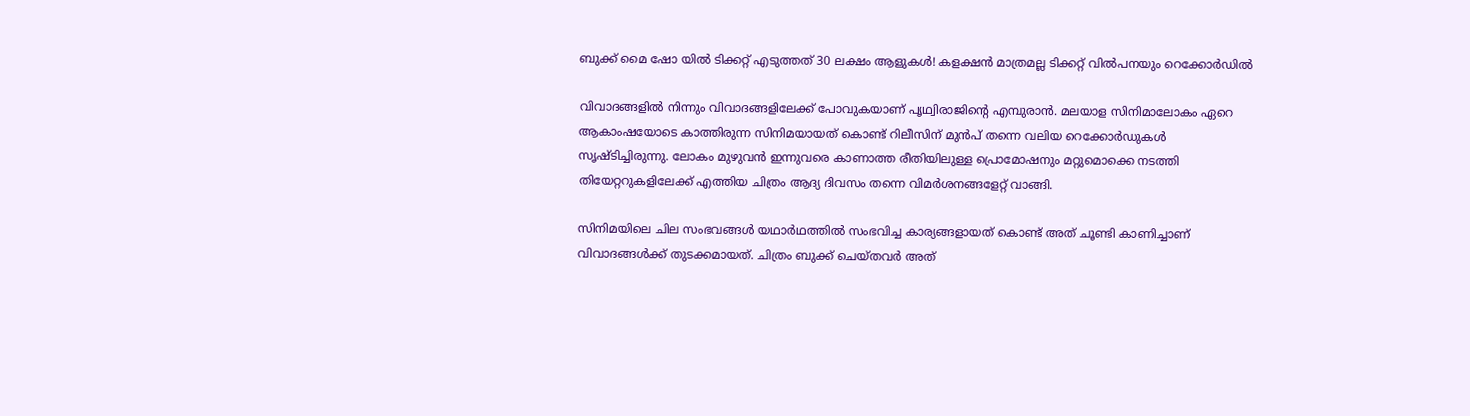ബുക്ക് മൈ ഷോ യില്‍ ടിക്കറ്റ് എടുത്തത് 30 ലക്ഷം ആളുകള്‍! കളക്ഷന്‍ മാത്രമല്ല ടിക്കറ്റ് വില്‍പനയും റെക്കോർഡിൽ

വിവാദങ്ങളില്‍ നിന്നും വിവാദങ്ങളിലേക്ക് പോവുകയാണ് പൃഥ്വിരാജിന്റെ എമ്പുരാന്‍. മലയാള സിനിമാലോകം ഏറെ ആകാംഷയോടെ കാത്തിരുന്ന സിനിമയായത് കൊണ്ട് റിലീസിന് മുന്‍പ് തന്നെ വലിയ റെക്കോര്‍ഡുകള്‍ സൃഷ്ടിച്ചിരുന്നു. ലോകം മുഴുവന്‍ ഇന്നുവരെ കാണാത്ത രീതിയിലുള്ള പ്രൊമോഷനും മറ്റുമൊക്കെ നടത്തി തിയേറ്ററുകളിലേക്ക് എത്തിയ ചിത്രം ആദ്യ ദിവസം തന്നെ വിമര്‍ശനങ്ങളേറ്റ് വാങ്ങി.

സിനിമയിലെ ചില സംഭവങ്ങള്‍ യഥാര്‍ഥത്തില്‍ സംഭവിച്ച കാര്യങ്ങളായത് കൊണ്ട് അത് ചൂണ്ടി കാണിച്ചാണ് വിവാദങ്ങള്‍ക്ക് തുടക്കമായത്. ചിത്രം ബുക്ക് ചെയ്തവർ അത്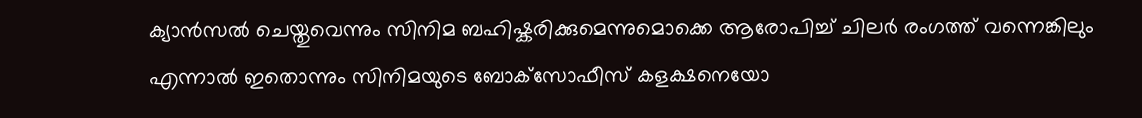ക്യാൻസൽ ചെയ്തുവെന്നും സിനിമ ബഹിഷ്കരിക്കുമെന്നുമൊക്കെ ആരോപിച്ച് ചിലർ രംഗത്ത് വന്നെങ്കിലും എന്നാല്‍ ഇതൊന്നും സിനിമയുടെ ബോക്‌സോഫീസ് കളക്ഷനെയോ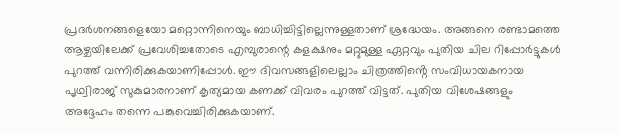പ്രദര്‍ശനങ്ങളെയോ മറ്റൊന്നിനെയും ബാധിച്ചിട്ടില്ലെന്നുള്ളതാണ് ശ്രദ്ധേയം. അങ്ങനെ രണ്ടാമത്തെ ആഴ്ചയിലേക്ക് പ്രവേശിച്ചതോടെ എമ്പുരാന്റെ കളക്ഷനും മറ്റുമുള്ള ഏറ്റവും പുതിയ ചില റിപ്പോര്‍ട്ടുകള്‍ പുറത്ത് വന്നിരിക്കുകയാണിപ്പോള്‍. ഈ ദിവസങ്ങളിലെല്ലാം ചിത്രത്തിൻ്റെ സംവിധായകനായ പൃഥ്വിരാജ് സുകുമാരനാണ് കൃത്യമായ കണക്ക് വിവരം പുറത്ത് വിട്ടത്. പുതിയ വിശേഷങ്ങളും അദ്ദേഹം തന്നെ പങ്കുവെച്ചിരിക്കുകയാണ്.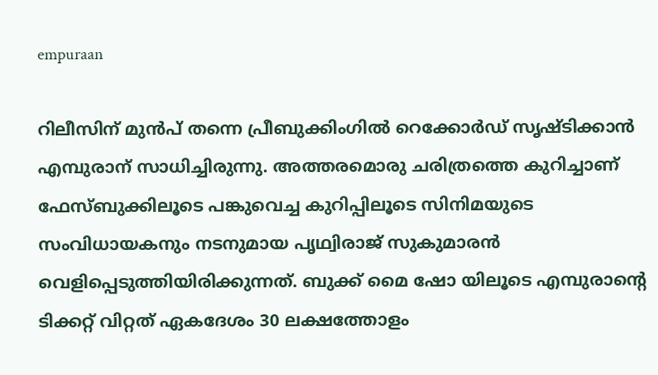empuraan

റിലീസിന് മുന്‍പ് തന്നെ പ്രീബുക്കിംഗില്‍ റെക്കോര്‍ഡ് സൃഷ്ടിക്കാന്‍ എമ്പുരാന് സാധിച്ചിരുന്നു. അത്തരമൊരു ചരിത്രത്തെ കുറിച്ചാണ് ഫേസ്ബുക്കിലൂടെ പങ്കുവെച്ച കുറിപ്പിലൂടെ സിനിമയുടെ സംവിധായകനും നടനുമായ പൃഥ്വിരാജ് സുകുമാരന്‍ വെളിപ്പെടുത്തിയിരിക്കുന്നത്. ബുക്ക് മൈ ഷോ യിലൂടെ എമ്പുരാന്റെ ടിക്കറ്റ് വിറ്റത് ഏകദേശം 30 ലക്ഷത്തോളം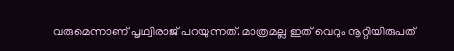വരുമെന്നാണ് പൃഥ്വിരാജ് പറയുന്നത്. മാത്രമല്ല ഇത് വെറും നൂറ്റിയിരുപത്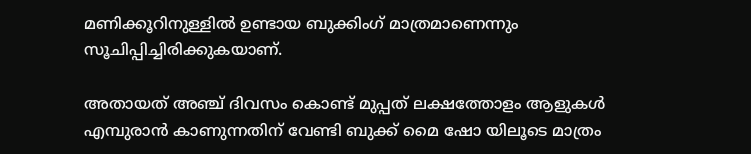മണിക്കൂറിനുള്ളില്‍ ഉണ്ടായ ബുക്കിംഗ് മാത്രമാണെന്നും സൂചിപ്പിച്ചിരിക്കുകയാണ്.

അതായത് അഞ്ച് ദിവസം കൊണ്ട് മുപ്പത് ലക്ഷത്തോളം ആളുകള്‍ എമ്പുരാന്‍ കാണുന്നതിന് വേണ്ടി ബുക്ക് മൈ ഷോ യിലൂടെ മാത്രം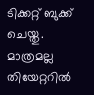ടിക്കറ്റ് ബുക്ക് ചെയ്തു. മാത്രമല്ല തിയേറ്ററില്‍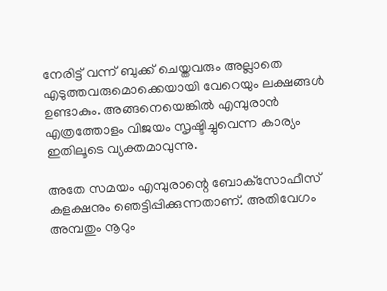നേരിട്ട് വന്ന് ബുക്ക് ചെയ്തവരും അല്ലാതെ എടുത്തവരുമൊക്കെയായി വേറെയും ലക്ഷങ്ങള്‍ ഉണ്ടാകും. അങ്ങനെയെങ്കില്‍ എമ്പുരാന്‍ എത്രത്തോളം വിജയം സൃഷ്ടിച്ചുവെന്ന കാര്യം ഇതിലൂടെ വ്യക്തമാവുന്നു.

അതേ സമയം എമ്പുരാന്റെ ബോക്‌സോഫീസ് കളക്ഷനും ഞെട്ടിപ്പിക്കുന്നതാണ്. അതിവേഗം അമ്പതും നൂറും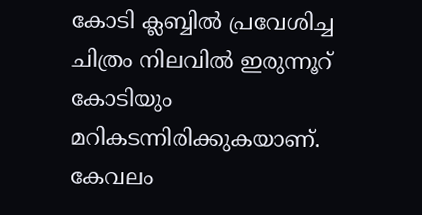കോടി ക്ലബ്ബില്‍ പ്രവേശിച്ച ചിത്രം നിലവില്‍ ഇരുന്നൂറ് കോടിയും മറികടന്നിരിക്കുകയാണ്. കേവലം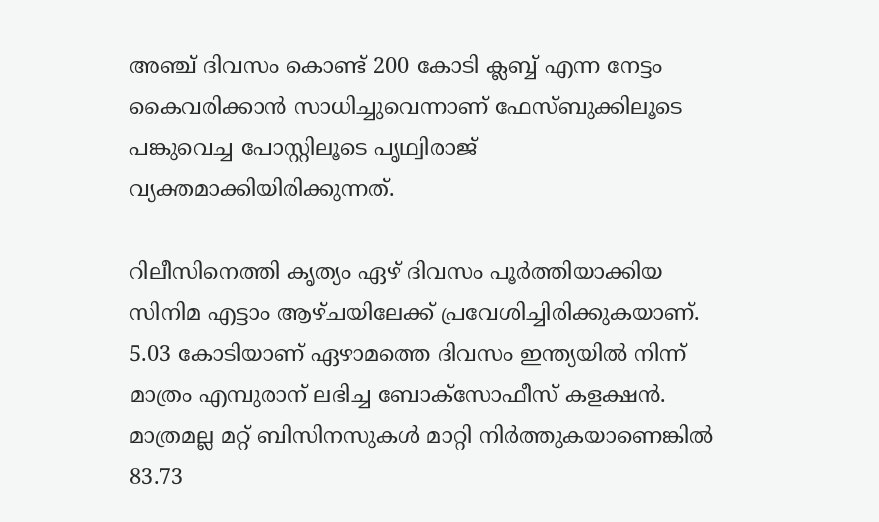അഞ്ച് ദിവസം കൊണ്ട് 200 കോടി ക്ലബ്ബ് എന്ന നേട്ടം കൈവരിക്കാന്‍ സാധിച്ചുവെന്നാണ് ഫേസ്ബുക്കിലൂടെ പങ്കുവെച്ച പോസ്റ്റിലൂടെ പൃഥ്വിരാജ് വ്യക്തമാക്കിയിരിക്കുന്നത്.

റിലീസിനെത്തി കൃത്യം ഏഴ് ദിവസം പൂര്‍ത്തിയാക്കിയ സിനിമ എട്ടാം ആഴ്ചയിലേക്ക് പ്രവേശിച്ചിരിക്കുകയാണ്. 5.03 കോടിയാണ് ഏഴാമത്തെ ദിവസം ഇന്ത്യയില്‍ നിന്ന് മാത്രം എമ്പുരാന് ലഭിച്ച ബോക്‌സോഫീസ് കളക്ഷന്‍. മാത്രമല്ല മറ്റ് ബിസിനസുകള്‍ മാറ്റി നിര്‍ത്തുകയാണെങ്കില്‍ 83.73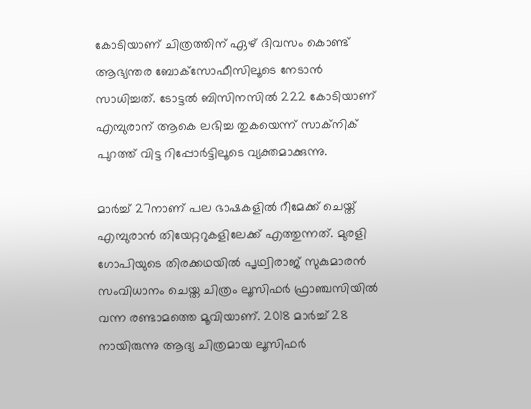കോടിയാണ് ചിത്രത്തിന് ഏഴ് ദിവസം കൊണ്ട് ആഭ്യന്തര ബോക്‌സോഫീസിലൂടെ നേടാന്‍ സാധിച്ചത്. ടോട്ടല്‍ ബിസിനസില്‍ 222 കോടിയാണ് എമ്പുരാന് ആകെ ലഭിച്ച തുകയെന്ന് സാക്‌നിക് പുറത്ത് വിട്ട റിപ്പോര്‍ട്ടിലൂടെ വ്യക്തമാക്കുന്നു.

മാര്‍ച്ച് 27നാണ് പല ഭാഷകളില്‍ റീമേക്ക് ചെയ്ത് എമ്പുരാന്‍ തിയേറ്ററുകളിലേക്ക് എത്തുന്നത്. മുരളി ഗോപിയുടെ തിരക്കഥയില്‍ പൃഥ്വിരാജ് സുകുമാരന്‍ സംവിധാനം ചെയ്ത ചിത്രം ലൂസിഫര്‍ ഫ്രാഞ്ചസിയില്‍ വന്ന രണ്ടാമത്തെ മൂവിയാണ്. 2018 മാര്‍ച്ച് 28 നായിരുന്നു ആദ്യ ചിത്രമായ ലൂസിഫര്‍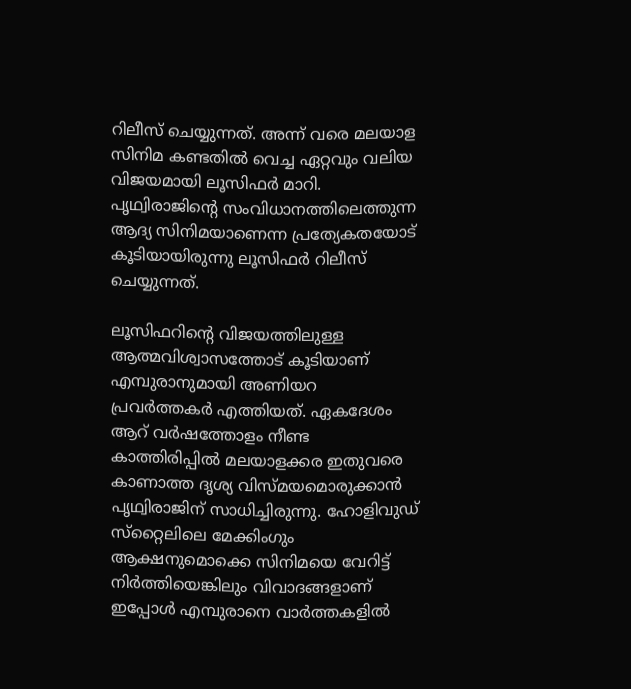റിലീസ് ചെയ്യുന്നത്. അന്ന് വരെ മലയാള സിനിമ കണ്ടതില്‍ വെച്ച ഏറ്റവും വലിയ വിജയമായി ലൂസിഫര്‍ മാറി. പൃഥ്വിരാജിന്റെ സംവിധാനത്തിലെത്തുന്ന ആദ്യ സിനിമയാണെന്ന പ്രത്യേകതയോട് കൂടിയായിരുന്നു ലൂസിഫര്‍ റിലീസ് ചെയ്യുന്നത്.

ലൂസിഫറിന്റെ വിജയത്തിലുള്ള ആത്മവിശ്വാസത്തോട് കൂടിയാണ് എമ്പുരാനുമായി അണിയറ പ്രവര്‍ത്തകര്‍ എത്തിയത്. ഏകദേശം ആറ് വര്‍ഷത്തോളം നീണ്ട കാത്തിരിപ്പില്‍ മലയാളക്കര ഇതുവരെ കാണാത്ത ദൃശ്യ വിസ്മയമൊരുക്കാന്‍ പൃഥ്വിരാജിന് സാധിച്ചിരുന്നു. ഹോളിവുഡ് സ്‌റ്റൈലിലെ മേക്കിംഗും ആക്ഷനുമൊക്കെ സിനിമയെ വേറിട്ട് നിര്‍ത്തിയെങ്കിലും വിവാദങ്ങളാണ് ഇപ്പോള്‍ എമ്പുരാനെ വാര്‍ത്തകളില്‍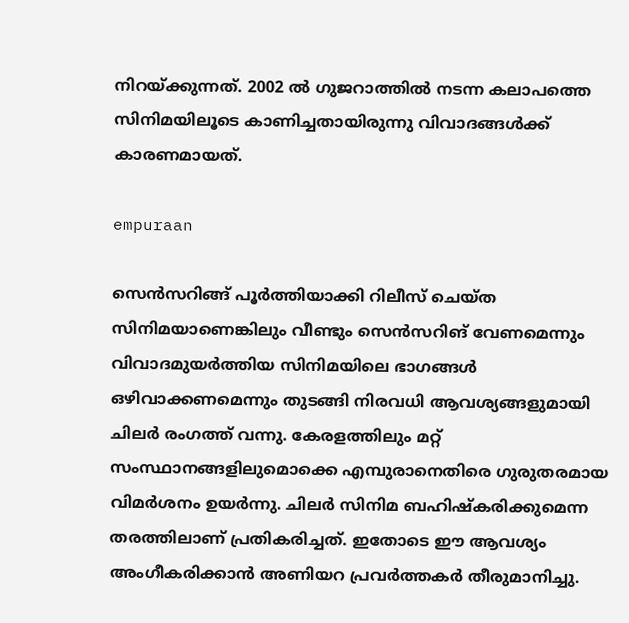നിറയ്ക്കുന്നത്. 2002 ല്‍ ഗുജറാത്തില്‍ നടന്ന കലാപത്തെ സിനിമയിലൂടെ കാണിച്ചതായിരുന്നു വിവാദങ്ങള്‍ക്ക് കാരണമായത്.

empuraan

സെന്‍സറിങ്ങ് പൂര്‍ത്തിയാക്കി റിലീസ് ചെയ്ത സിനിമയാണെങ്കിലും വീണ്ടും സെന്‍സറിങ് വേണമെന്നും വിവാദമുയര്‍ത്തിയ സിനിമയിലെ ഭാഗങ്ങള്‍ ഒഴിവാക്കണമെന്നും തുടങ്ങി നിരവധി ആവശ്യങ്ങളുമായി ചിലര്‍ രംഗത്ത് വന്നു. കേരളത്തിലും മറ്റ് സംസ്ഥാനങ്ങളിലുമൊക്കെ എമ്പുരാനെതിരെ ഗുരുതരമായ വിമര്‍ശനം ഉയര്‍ന്നു. ചിലര്‍ സിനിമ ബഹിഷ്‌കരിക്കുമെന്ന തരത്തിലാണ് പ്രതികരിച്ചത്. ഇതോടെ ഈ ആവശ്യം അംഗീകരിക്കാന്‍ അണിയറ പ്രവര്‍ത്തകര്‍ തീരുമാനിച്ചു.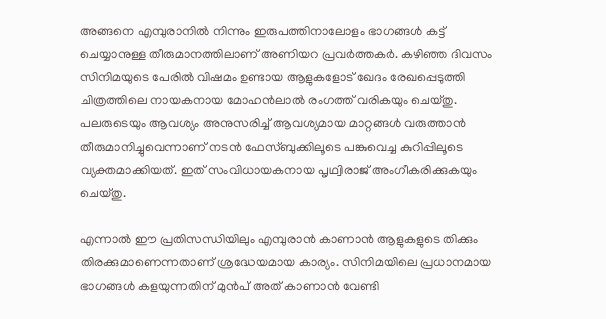അങ്ങനെ എമ്പുരാനില്‍ നിന്നും ഇരുപത്തിനാലോളം ഭാഗങ്ങള്‍ കട്ട് ചെയ്യാനുള്ള തീരുമാനത്തിലാണ് അണിയറ പ്രവര്‍ത്തകര്‍. കഴിഞ്ഞ ദിവസം സിനിമയുടെ പേരില്‍ വിഷമം ഉണ്ടായ ആളുകളോട് ഖേദം രേഖപ്പെടുത്തി ചിത്രത്തിലെ നായകനായ മോഹന്‍ലാല്‍ രംഗത്ത് വരികയും ചെയ്തു. പലരുടെയും ആവശ്യം അനുസരിച്ച് ആവശ്യമായ മാറ്റങ്ങള്‍ വരുത്താന്‍ തീരുമാനിച്ചുവെന്നാണ് നടന്‍ ഫേസ്ബുക്കിലൂടെ പങ്കുവെച്ച കുറിപ്പിലൂടെ വ്യക്തമാക്കിയത്. ഇത് സംവിധായകനായ പൃഥ്വിരാജ് അംഗീകരിക്കുകയും ചെയ്തു.

എന്നാല്‍ ഈ പ്രതിസന്ധിയിലും എമ്പുരാന്‍ കാണാന്‍ ആളുകളുടെ തിക്കും തിരക്കുമാണെന്നതാണ് ശ്രദ്ധേയമായ കാര്യം. സിനിമയിലെ പ്രധാനമായ ഭാഗങ്ങള്‍ കളയുന്നതിന് മുന്‍പ് അത് കാണാന്‍ വേണ്ടി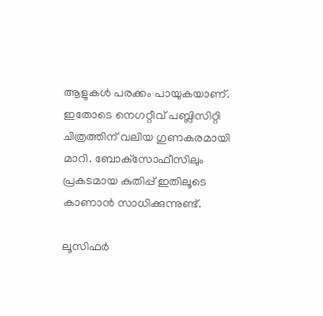ആളുകള്‍ പരക്കം പായുകയാണ്. ഇതോടെ നെഗറ്റീവ് പബ്ലിസിറ്റി ചിത്രത്തിന് വലിയ ഗുണകരമായി മാറി. ബോക്‌സോഫീസിലും പ്രകടമായ കുതിപ്പ് ഇതിലൂടെ കാണാന്‍ സാധിക്കുന്നുണ്ട്.

ലൂസിഫര്‍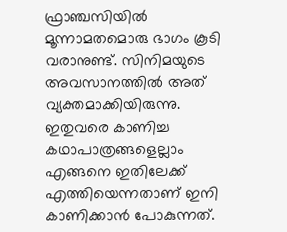ഫ്രാഞ്ചസിയില്‍ മൂന്നാമതമൊരു ഭാഗം കൂടി വരാനുണ്ട്. സിനിമയുടെ അവസാനത്തില്‍ അത് വ്യക്തമാക്കിയിരുന്നു. ഇതുവരെ കാണിച്ച കഥാപാത്രങ്ങളെല്ലാം എങ്ങനെ ഇതിലേക്ക് എത്തിയെന്നതാണ് ഇനി കാണിക്കാന്‍ പോകുന്നത്.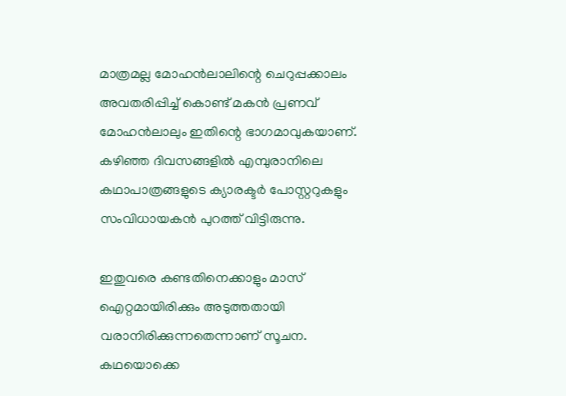മാത്രമല്ല മോഹന്‍ലാലിന്റെ ചെറുപ്പക്കാലം അവതരിപ്പിച്ച് കൊണ്ട് മകന്‍ പ്രണവ് മോഹന്‍ലാലും ഇതിന്റെ ഭാഗമാവുകയാണ്. കഴിഞ്ഞ ദിവസങ്ങളില്‍ എമ്പുരാനിലെ കഥാപാത്രങ്ങളുടെ ക്യാരക്ടര്‍ പോസ്റ്ററുകളും സംവിധായകന്‍ പുറത്ത് വിട്ടിരുന്നു.

ഇതുവരെ കണ്ടതിനെക്കാളും മാസ് ഐറ്റമായിരിക്കും അടുത്തതായി വരാനിരിക്കുന്നതെന്നാണ് സൂചന. കഥയൊക്കെ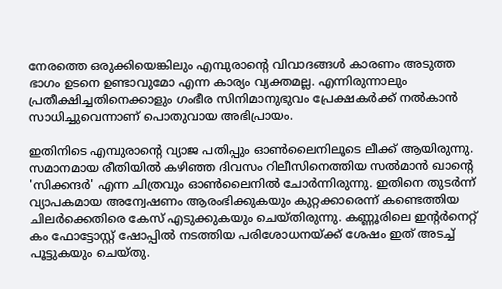നേരത്തെ ഒരുക്കിയെങ്കിലും എമ്പുരാന്റെ വിവാദങ്ങള്‍ കാരണം അടുത്ത ഭാഗം ഉടനെ ഉണ്ടാവുമോ എന്ന കാര്യം വ്യക്തമല്ല. എന്നിരുന്നാലും പ്രതീക്ഷിച്ചതിനെക്കാളും ഗംഭീര സിനിമാനുഭുവം പ്രേക്ഷകര്‍ക്ക് നല്‍കാന്‍ സാധിച്ചുവെന്നാണ് പൊതുവായ അഭിപ്രായം.

ഇതിനിടെ എമ്പുരാന്റെ വ്യാജ പതിപ്പും ഓണ്‍ലൈനിലൂടെ ലീക്ക് ആയിരുന്നു. സമാനമായ രീതിയില്‍ കഴിഞ്ഞ ദിവസം റിലീസിനെത്തിയ സല്‍മാന്‍ ഖാന്റെ 'സിക്കന്ദര്‍' എന്ന ചിത്രവും ഓണ്‍ലൈനില്‍ ചോര്‍ന്നിരുന്നു. ഇതിനെ തുടര്‍ന്ന് വ്യാപകമായ അന്വേഷണം ആരംഭിക്കുകയും കുറ്റക്കാരെന്ന് കണ്ടെത്തിയ ചിലര്‍ക്കെതിരെ കേസ് എടുക്കുകയും ചെയ്തിരുന്നു. കണ്ണൂരിലെ ഇന്റര്‍നെറ്റ് കം ഫോട്ടോസ്റ്റ് ഷോപ്പില്‍ നടത്തിയ പരിശോധനയ്ക്ക് ശേഷം ഇത് അടച്ച് പൂട്ടുകയും ചെയ്തു.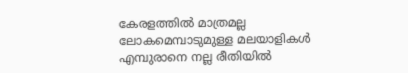കേരളത്തില്‍ മാത്രമല്ല ലോകമെമ്പാടുമുള്ള മലയാളികള്‍ എമ്പുരാനെ നല്ല രീതിയില്‍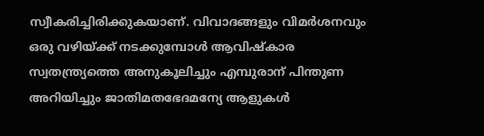സ്വീകരിച്ചിരിക്കുകയാണ്. വിവാദങ്ങളും വിമര്‍ശനവും ഒരു വഴിയ്ക്ക് നടക്കുമ്പോള്‍ ആവിഷ്‌കാര സ്വതന്ത്ര്യത്തെ അനുകൂലിച്ചും എമ്പുരാന് പിന്തുണ അറിയിച്ചും ജാതിമതഭേദമന്യേ ആളുകള്‍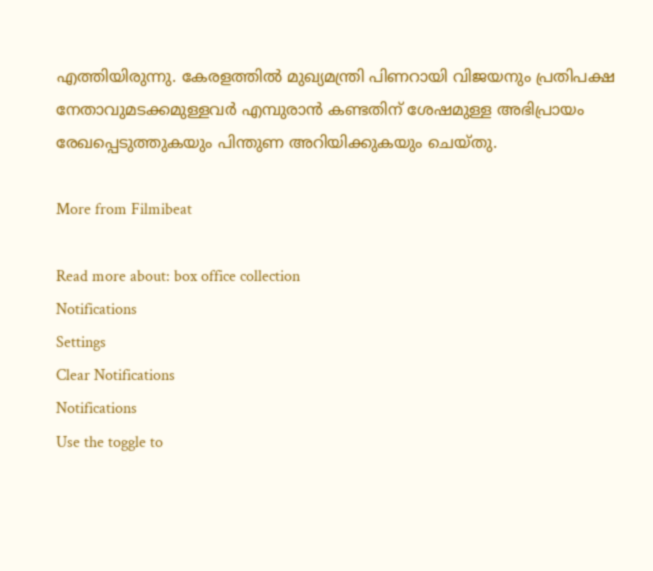എത്തിയിരുന്നു. കേരളത്തില്‍ മുഖ്യമന്ത്രി പിണറായി വിജയനും പ്രതിപക്ഷ നേതാവുമടക്കമുള്ളവര്‍ എമ്പുരാന്‍ കണ്ടതിന് ശേഷമുള്ള അഭിപ്രായം രേഖപ്പെടുത്തുകയും പിന്തുണ അറിയിക്കുകയും ചെയ്തു.

More from Filmibeat

Read more about: box office collection
Notifications
Settings
Clear Notifications
Notifications
Use the toggle to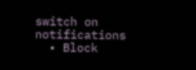switch on notifications
  • Block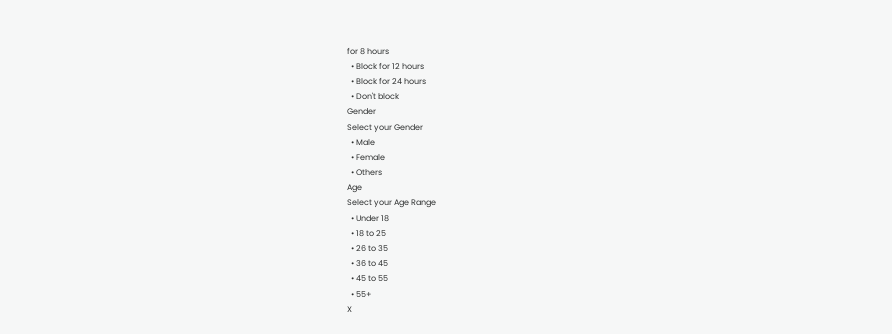for 8 hours
  • Block for 12 hours
  • Block for 24 hours
  • Don't block
Gender
Select your Gender
  • Male
  • Female
  • Others
Age
Select your Age Range
  • Under 18
  • 18 to 25
  • 26 to 35
  • 36 to 45
  • 45 to 55
  • 55+
X